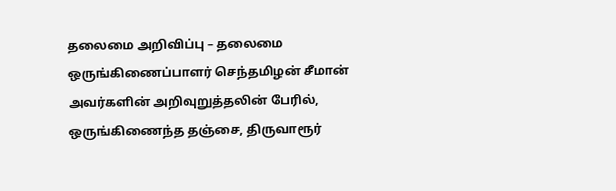தலைமை அறிவிப்பு – தலைமை ஒருங்கிணைப்பாளர் செந்தமிழன் சீமான் அவர்களின் அறிவுறுத்தலின் பேரில், ஒருங்கிணைந்த தஞ்சை, திருவாரூர்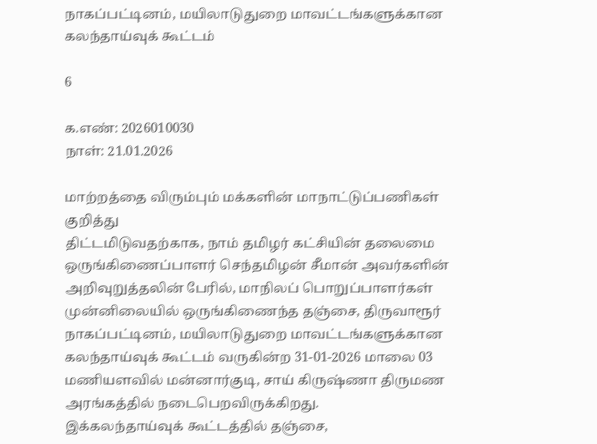நாகப்பட்டினம், மயிலாடுதுறை மாவட்டங்களுக்கான கலந்தாய்வுக் கூட்டம்

6

க.எண்: 2026010030
நாள்: 21.01.2026

மாற்றத்தை விரும்பும் மக்களின் மாநாட்டுப்பணிகள் குறித்து
திட்டமிடுவதற்காக, நாம் தமிழர் கட்சியின் தலைமை ஒருங்கிணைப்பாளர் செந்தமிழன் சீமான் அவர்களின் அறிவுறுத்தலின் பேரில், மாநிலப் பொறுப்பாளர்கள் முன்னிலையில் ஒருங்கிணைந்த தஞ்சை, திருவாரூர் நாகப்பட்டினம், மயிலாடுதுறை மாவட்டங்களுக்கான கலந்தாய்வுக் கூட்டம் வருகின்ற 31-01-2026 மாலை 03 மணியளவில் மன்னார்குடி, சாய் கிருஷ்ணா திருமண அரங்கத்தில் நடைபெறவிருக்கிறது.
இக்கலந்தாய்வுக் கூட்டத்தில் தஞ்சை,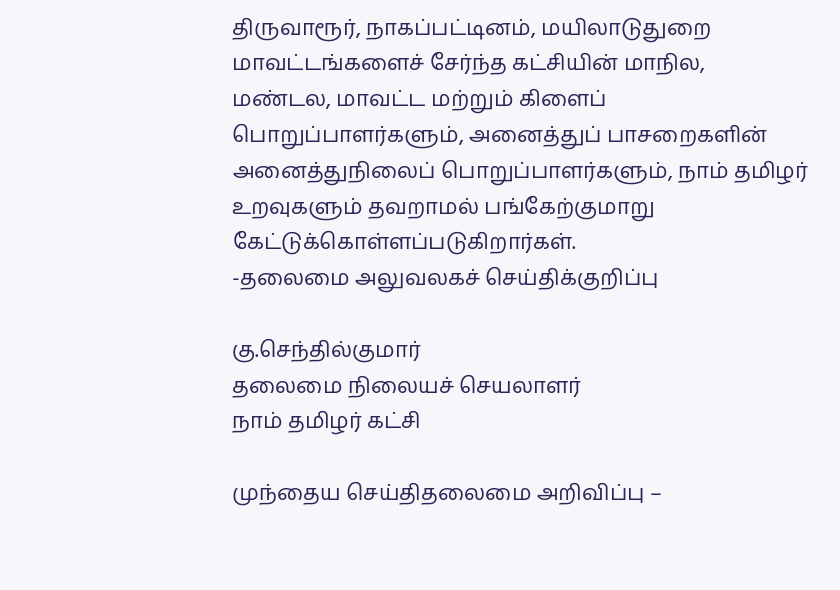திருவாரூர், நாகப்பட்டினம், மயிலாடுதுறை மாவட்டங்களைச் சேர்ந்த கட்சியின் மாநில, மண்டல, மாவட்ட மற்றும் கிளைப் பொறுப்பாளர்களும், அனைத்துப் பாசறைகளின் அனைத்துநிலைப் பொறுப்பாளர்களும், நாம் தமிழர் உறவுகளும் தவறாமல் பங்கேற்குமாறு கேட்டுக்கொள்ளப்படுகிறார்கள்.
-தலைமை அலுவலகச் செய்திக்குறிப்பு

கு.செந்தில்குமார்
தலைமை நிலையச் செயலாளர்
நாம் தமிழர் கட்சி

முந்தைய செய்திதலைமை அறிவிப்பு –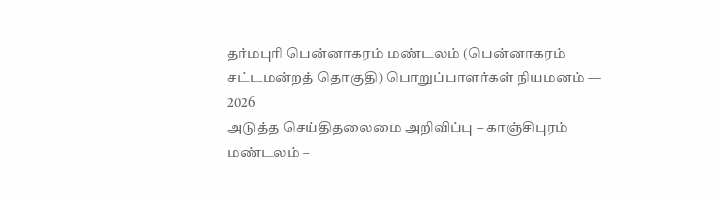தர்மபுரி பென்னாகரம் மண்டலம் (பென்னாகரம் சட்டமன்றத் தொகுதி) பொறுப்பாளர்கள் நியமனம் — 2026
அடுத்த செய்திதலைமை அறிவிப்பு – காஞ்சிபுரம் மண்டலம் –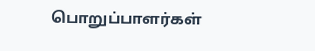பொறுப்பாளர்கள்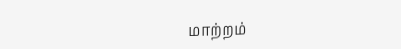மாற்றம்